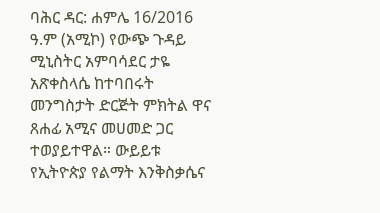ባሕር ዳር: ሐምሌ 16/2016 ዓ.ም (አሚኮ) የውጭ ጉዳይ ሚኒስትር አምባሳደር ታዬ አጽቀስላሴ ከተባበሩት መንግስታት ድርጅት ምክትል ዋና ጸሐፊ አሚና መሀመድ ጋር ተወያይተዋል። ውይይቱ የኢትዮጵያ የልማት እንቅስቃሴና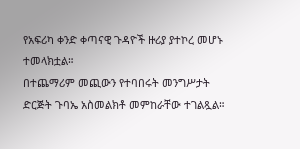የአፍሪካ ቀንድ ቀጣናዊ ጉዳዮች ዙሪያ ያተኮረ መሆኑ ተመላክቷል።
በተጨማሪም መጪውን የተባበሩት መንግሥታት ድርጅት ጉባኤ አስመልክቶ መምከራቸው ተገልጿል።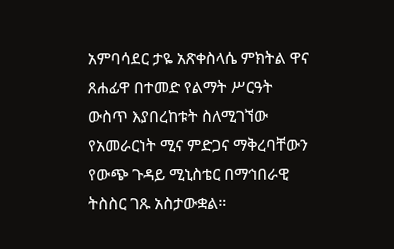አምባሳደር ታዬ አጽቀስላሴ ምክትል ዋና ጸሐፊዋ በተመድ የልማት ሥርዓት ውስጥ እያበረከቱት ስለሚገኘው የአመራርነት ሚና ምድጋና ማቅረባቸውን የውጭ ጉዳይ ሚኒስቴር በማኅበራዊ ትስስር ገጹ አስታውቋል።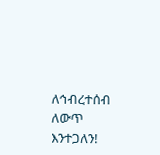ለኅብረተሰብ ለውጥ እንተጋለን!